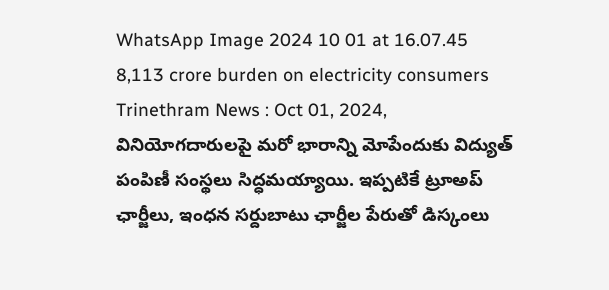WhatsApp Image 2024 10 01 at 16.07.45
8,113 crore burden on electricity consumers
Trinethram News : Oct 01, 2024,
వినియోగదారులపై మరో భారాన్ని మోపేందుకు విద్యుత్ పంపిణీ సంస్థలు సిద్ధమయ్యాయి. ఇప్పటికే ట్రూఅప్ ఛార్జీలు, ఇంధన సర్దుబాటు ఛార్జీల పేరుతో డిస్కంలు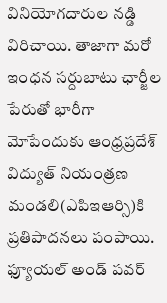వినియోగదారుల నడ్డి విరిచాయి. తాజాగా మరో ఇంధన సర్దుబాటు ఛార్జీల పేరుతో భారీగా మోపేందుకు ఆంధ్రప్రదేశ్ విద్యుత్ నియంత్రణ మండలి(ఎపిఇఆర్సి)కి ప్రతిపాదనలు పంపాయి. ఫ్యూయల్ అండ్ పవర్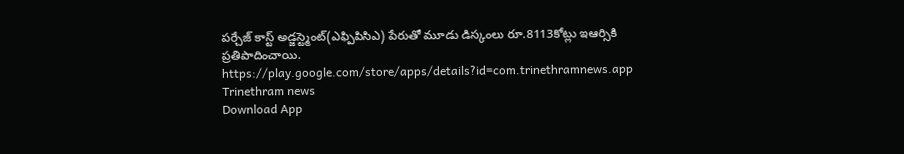పర్చేజ్ కాస్ట్ అడ్జస్ట్మెంట్(ఎఫ్పిపిసిఎ) పేరుతో మూడు డిస్కంలు రూ.8113కోట్లు ఇఆర్సికి ప్రతిపాదించాయి.
https://play.google.com/store/apps/details?id=com.trinethramnews.app
Trinethram news
Download App